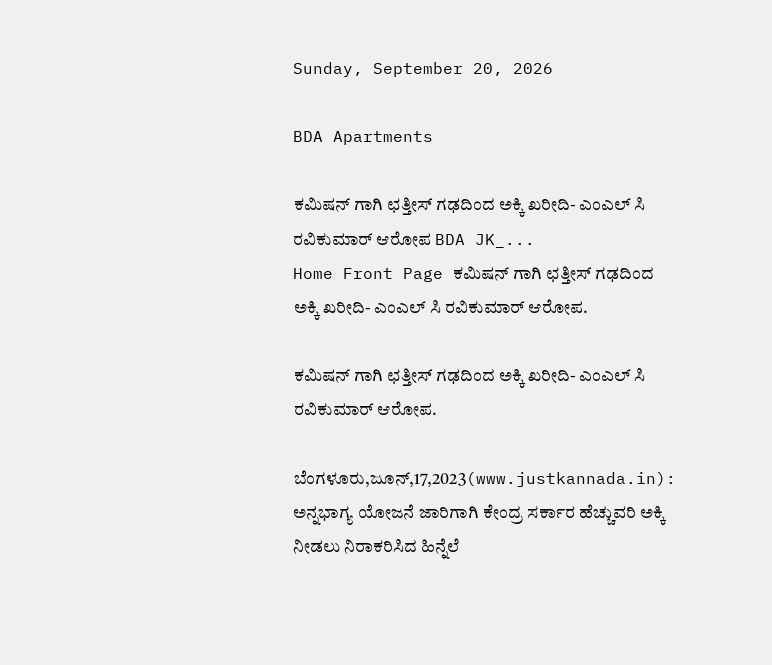Sunday, September 20, 2026

BDA Apartments

ಕಮಿಷನ್ ಗಾಗಿ ಛತ್ತೀಸ್ ಗಢದಿಂದ ಅಕ್ಕಿ ಖರೀದಿ- ಎಂಎಲ್ ಸಿ ರವಿಕುಮಾರ್ ಆರೋಪ BDA JK_...
Home Front Page ಕಮಿಷನ್ ಗಾಗಿ ಛತ್ತೀಸ್ ಗಢದಿಂದ ಅಕ್ಕಿ ಖರೀದಿ- ಎಂಎಲ್ ಸಿ ರವಿಕುಮಾರ್ ಆರೋಪ.

ಕಮಿಷನ್ ಗಾಗಿ ಛತ್ತೀಸ್ ಗಢದಿಂದ ಅಕ್ಕಿ ಖರೀದಿ- ಎಂಎಲ್ ಸಿ ರವಿಕುಮಾರ್ ಆರೋಪ.

ಬೆಂಗಳೂರು,ಜೂನ್,17,2023(www.justkannada.in):  ಅನ್ನಭಾಗ್ಯ ಯೋಜನೆ ಜಾರಿಗಾಗಿ ಕೇಂದ್ರ ಸರ್ಕಾರ ಹೆಚ್ಚುವರಿ ಅಕ್ಕಿ ನೀಡಲು ನಿರಾಕರಿಸಿದ ಹಿನ್ನೆಲೆ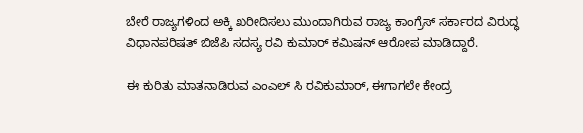ಬೇರೆ ರಾಜ್ಯಗಳಿಂದ ಅಕ್ಕಿ ಖರೀದಿಸಲು ಮುಂದಾಗಿರುವ ರಾಜ್ಯ ಕಾಂಗ್ರೆಸ್ ಸರ್ಕಾರದ ವಿರುದ್ಧ  ವಿಧಾನಪರಿಷತ್ ಬಿಜೆಪಿ ಸದಸ್ಯ ರವಿ ಕುಮಾರ್ ಕಮಿಷನ್ ಆರೋಪ ಮಾಡಿದ್ದಾರೆ.

ಈ ಕುರಿತು ಮಾತನಾಡಿರುವ ಎಂಎಲ್ ಸಿ ರವಿಕುಮಾರ್, ಈಗಾಗಲೇ ಕೇಂದ್ರ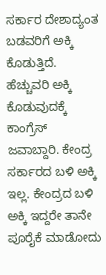ಸರ್ಕಾರ ದೇಶಾದ್ಯಂತ ಬಡವರಿಗೆ ಅಕ್ಕಿ ಕೊಡುತ್ತಿದೆ. ಹೆಚ್ಚುವರಿ ಅಕ್ಕಿ ಕೊಡುವುದಕ್ಕೆ  ಕಾಂಗ್ರೆಸ್ ಜವಾಬ್ದಾರಿ. ಕೇಂದ್ರ ಸರ್ಕಾರದ ಬಳಿ ಅಕ್ಕಿ ಇಲ್ಲ. ಕೇಂದ್ರದ ಬಳಿ ಅಕ್ಕಿ ಇದ್ದರೇ ತಾನೇ ಪೂರೈಕೆ ಮಾಡೋದು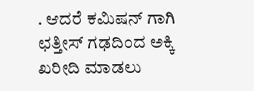. ಆದರೆ ಕಮಿಷನ್ ಗಾಗಿ ಛತ್ತೀಸ್ ಗಢದಿಂದ ಅಕ್ಕಿ ಖರೀದಿ ಮಾಡಲು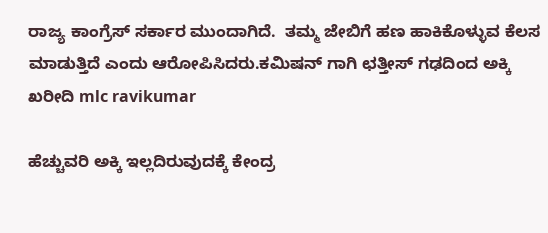ರಾಜ್ಯ ಕಾಂಗ್ರೆಸ್ ಸರ್ಕಾರ ಮುಂದಾಗಿದೆ.  ತಮ್ಮ ಜೇಬಿಗೆ ಹಣ ಹಾಕಿಕೊಳ್ಳುವ ಕೆಲಸ ಮಾಡುತ್ತಿದೆ ಎಂದು ಆರೋಪಿಸಿದರು.ಕಮಿಷನ್ ಗಾಗಿ ಛತ್ತೀಸ್ ಗಢದಿಂದ ಅಕ್ಕಿ ಖರೀದಿ mlc ravikumar

ಹೆಚ್ಚುವರಿ ಅಕ್ಕಿ ಇಲ್ಲದಿರುವುದಕ್ಕೆ ಕೇಂದ್ರ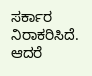ಸರ್ಕಾರ ನಿರಾಕರಿಸಿದೆ. ಆದರೆ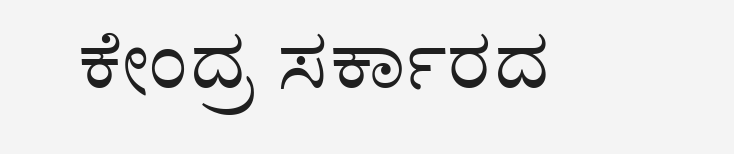ಕೇಂದ್ರ ಸರ್ಕಾರದ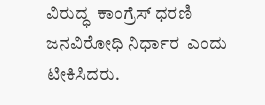ವಿರುದ್ಧ  ಕಾಂಗ್ರೆಸ್ ಧರಣಿ ಜನವಿರೋಧಿ ನಿರ್ಧಾರ  ಎಂದು ಟೀಕಿಸಿದರು.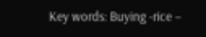Key words: Buying -rice –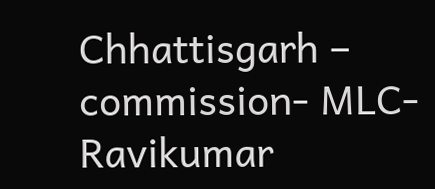Chhattisgarh – commission- MLC- Ravikumar